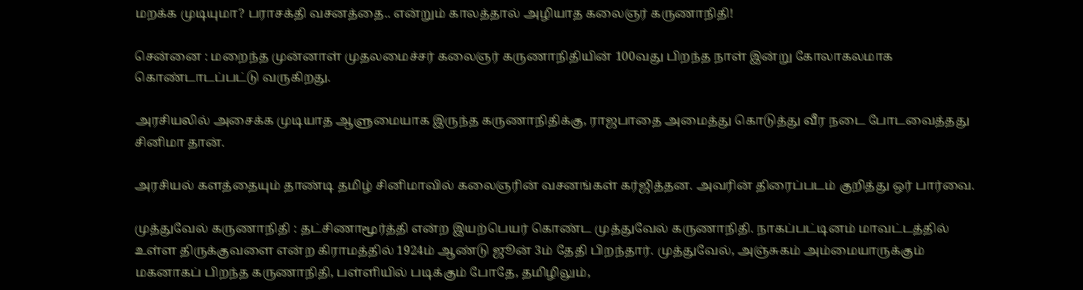மறக்க முடியுமா? பராசக்தி வசனத்தை.. என்றும் காலத்தால் அழியாத கலைஞர் கருணாநிதி!

சென்னை : மறைந்த முன்னாள் முதலமைச்சர் கலைஞர் கருணாநிதியின் 100வது பிறந்த நாள் இன்று கோலாகலமாக கொண்டாடப்பட்டு வருகிறது.

அரசியலில் அசைக்க முடியாத ஆளுமையாக இருந்த கருணாநிதிக்கு, ராஜபாதை அமைத்து கொடுத்து வீர நடை போடவைத்தது சினிமா தான்.

அரசியல் களத்தையும் தாண்டி தமிழ் சினிமாவில் கலைஞரின் வசனங்கள் கர்ஜித்தன. அவரின் திரைப்படம் குறித்து ஒர் பார்வை.

முத்துவேல் கருணாநிதி : தட்சிணாமூர்த்தி என்ற இயற்பெயர் கொண்ட முத்துவேல் கருணாநிதி. நாகப்பட்டினம் மாவட்டத்தில் உள்ள திருக்குவளை என்ற கிராமத்தில் 1924ம் ஆண்டு ஜூன் 3ம் தேதி பிறந்தார். முத்துவேல், அஞ்சுகம் அம்மையாருக்கும் மகனாகப் பிறந்த கருணாநிதி, பள்ளியில் படிக்கும் போதே, தமிழிலும்,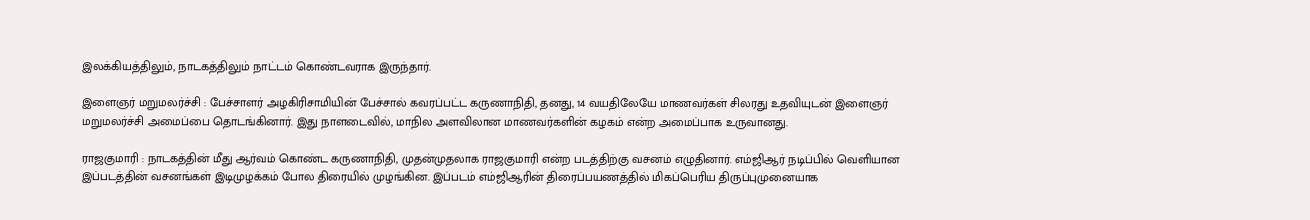இலக்கியத்திலும், நாடகத்திலும் நாட்டம் கொண்டவராக இருந்தார்.

இளைஞர் மறுமலர்ச்சி : பேச்சாளர் அழகிரிசாமியின் பேச்சால் கவரப்பட்ட கருணாநிதி, தனது, 14 வயதிலேயே மாணவர்கள் சிலரது உதவியுடன் இளைஞர் மறுமலர்ச்சி அமைப்பை தொடங்கினார். இது நாளடைவில், மாநில அளவிலான மாணவர்களின் கழகம் என்ற அமைப்பாக உருவானது.

ராஜகுமாரி : நாடகத்தின் மீது ஆர்வம் கொண்ட கருணாநிதி, முதன்முதலாக ராஜகுமாரி என்ற படத்திற்கு வசனம் எழுதினார். எம்ஜிஆர் நடிப்பில் வெளியான இப்படத்தின் வசனங்கள் இடிமுழக்கம் போல திரையில் முழங்கின. இப்படம் எம்ஜிஆரின் திரைப்பயணத்தில் மிகப்பெரிய திருப்புமுனையாக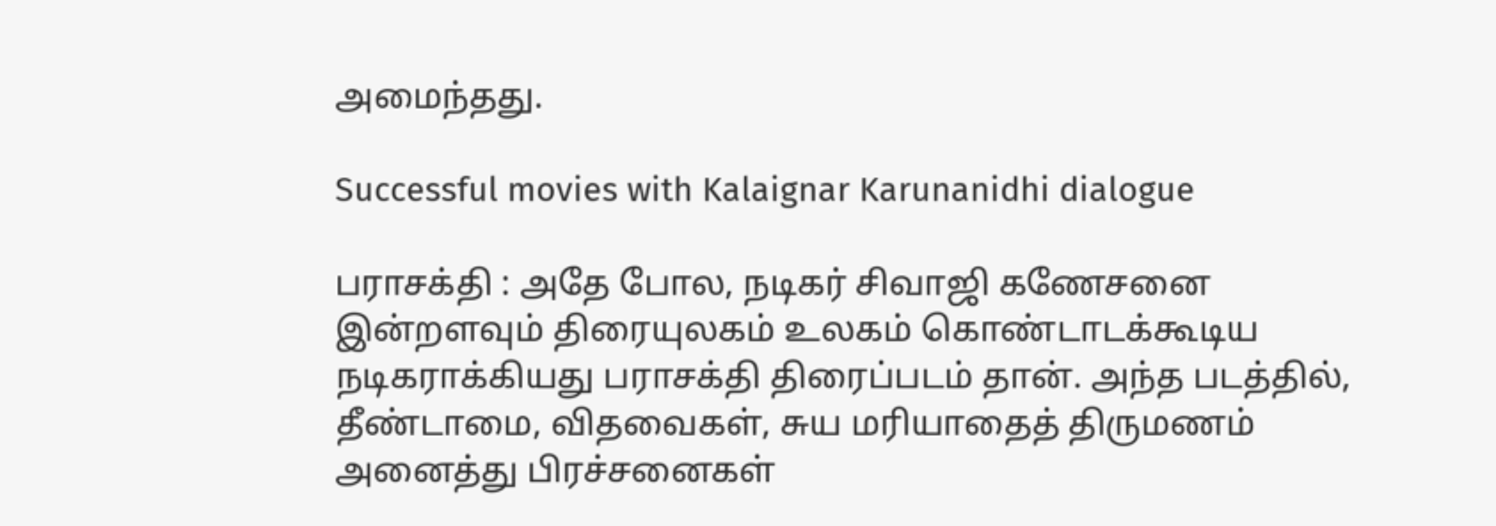அமைந்தது.

Successful movies with Kalaignar Karunanidhi dialogue

பராசக்தி : அதே போல, நடிகர் சிவாஜி கணேசனை இன்றளவும் திரையுலகம் உலகம் கொண்டாடக்கூடிய நடிகராக்கியது பராசக்தி திரைப்படம் தான். அந்த படத்தில், தீண்டாமை, விதவைகள், சுய மரியாதைத் திருமணம் அனைத்து பிரச்சனைகள்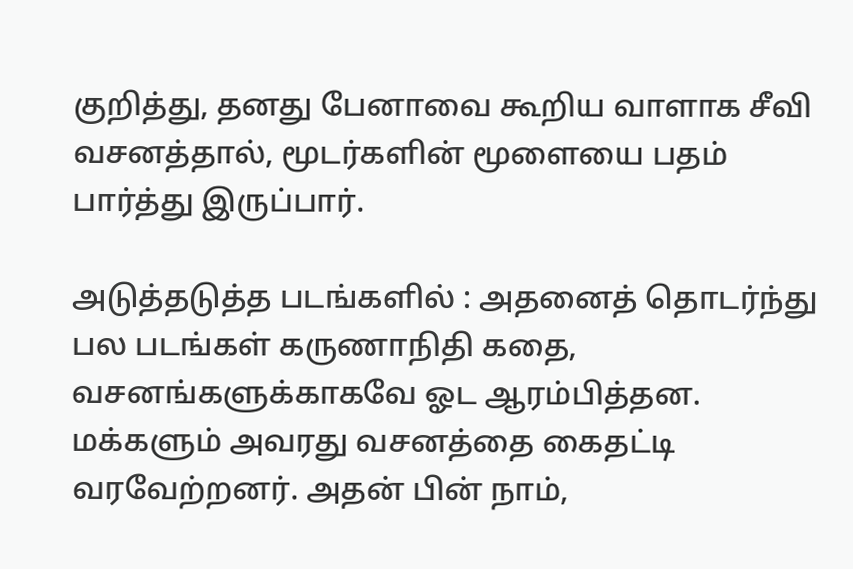குறித்து, தனது பேனாவை கூறிய வாளாக சீவி வசனத்தால், மூடர்களின் மூளையை பதம் பார்த்து இருப்பார்.

அடுத்தடுத்த படங்களில் : அதனைத் தொடர்ந்து பல படங்கள் கருணாநிதி கதை, வசனங்களுக்காகவே ஓட ஆரம்பித்தன. மக்களும் அவரது வசனத்தை கைதட்டி வரவேற்றனர். அதன் பின் நாம்,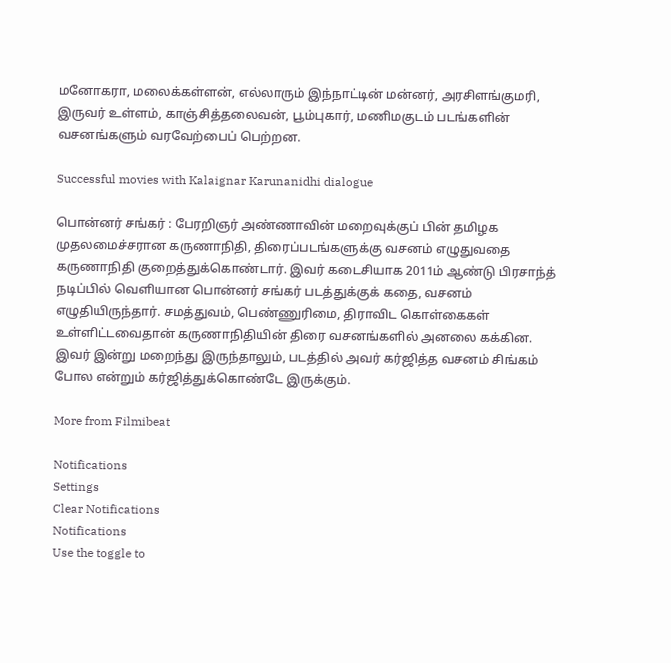மனோகரா, மலைக்கள்ளன், எல்லாரும் இந்நாட்டின் மன்னர், அரசிளங்குமரி, இருவர் உள்ளம், காஞ்சித்தலைவன், பூம்புகார், மணிமகுடம் படங்களின் வசனங்களும் வரவேற்பைப் பெற்றன.

Successful movies with Kalaignar Karunanidhi dialogue

பொன்னர் சங்கர் : பேரறிஞர் அண்ணாவின் மறைவுக்குப் பின் தமிழக முதலமைச்சரான கருணாநிதி, திரைப்படங்களுக்கு வசனம் எழுதுவதை கருணாநிதி குறைத்துக்கொண்டார். இவர் கடைசியாக 2011ம் ஆண்டு பிரசாந்த் நடிப்பில் வெளியான பொன்னர் சங்கர் படத்துக்குக் கதை, வசனம் எழுதியிருந்தார். சமத்துவம், பெண்ணுரிமை, திராவிட கொள்கைகள் உள்ளிட்டவைதான் கருணாநிதியின் திரை வசனங்களில் அனலை கக்கின. இவர் இன்று மறைந்து இருந்தாலும், படத்தில் அவர் கர்ஜித்த வசனம் சிங்கம் போல என்றும் கர்ஜித்துக்கொண்டே இருக்கும்.

More from Filmibeat

Notifications
Settings
Clear Notifications
Notifications
Use the toggle to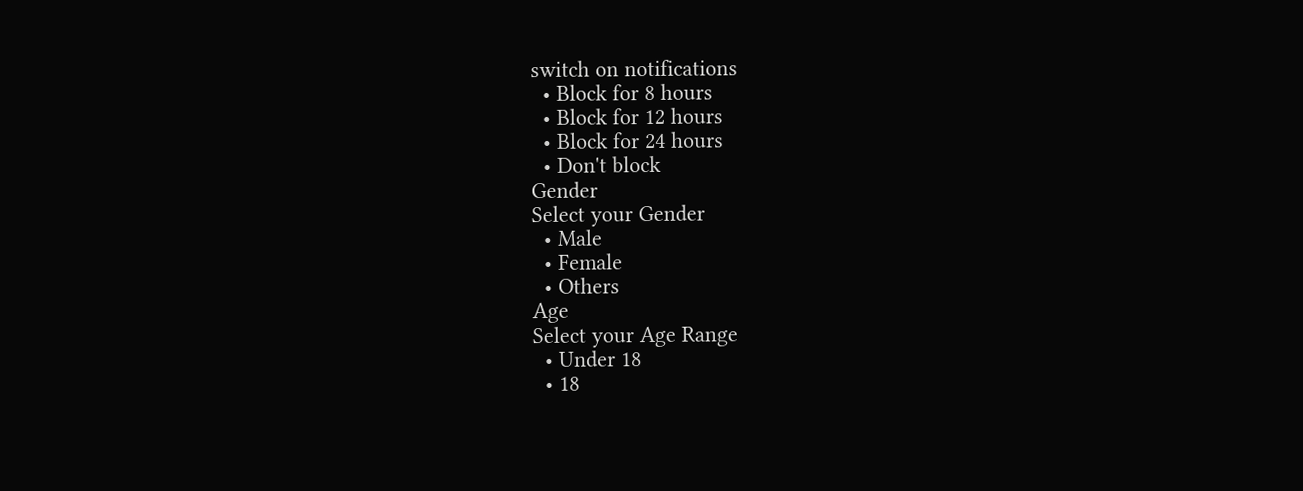switch on notifications
  • Block for 8 hours
  • Block for 12 hours
  • Block for 24 hours
  • Don't block
Gender
Select your Gender
  • Male
  • Female
  • Others
Age
Select your Age Range
  • Under 18
  • 18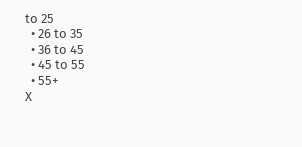to 25
  • 26 to 35
  • 36 to 45
  • 45 to 55
  • 55+
X